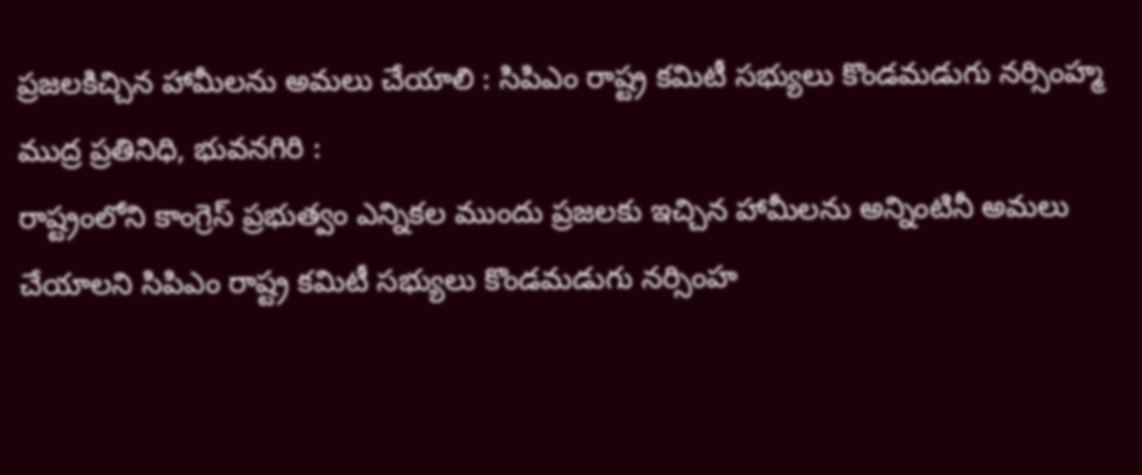ప్రజలకిచ్చిన హామీలను అమలు చేయాలి : సిపిఎం రాష్ట్ర కమిటీ సభ్యులు కొండమడుగు నర్సింహ్మ
ముద్ర ప్రతినిధి, భువనగిరి :
రాష్ట్రంలోని కాంగ్రెస్ ప్రభుత్వం ఎన్నికల ముందు ప్రజలకు ఇచ్చిన హామీలను అన్నింటినీ అమలు చేయాలని సిపిఎం రాష్ట్ర కమిటీ సభ్యులు కొండమడుగు నర్సింహ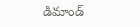డిమాండ్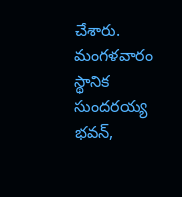చేశారు.
మంగళవారం స్థానిక సుందరయ్య భవన్,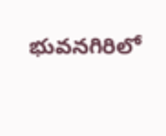భువనగిరిలో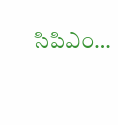సిపిఎం…